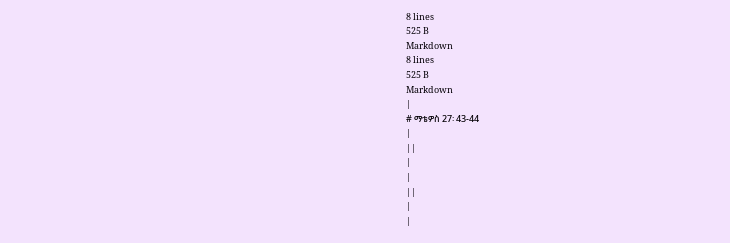8 lines
525 B
Markdown
8 lines
525 B
Markdown
|
# ማቴዎስ 27፡ 43-44
|
||
|
|
||
|
|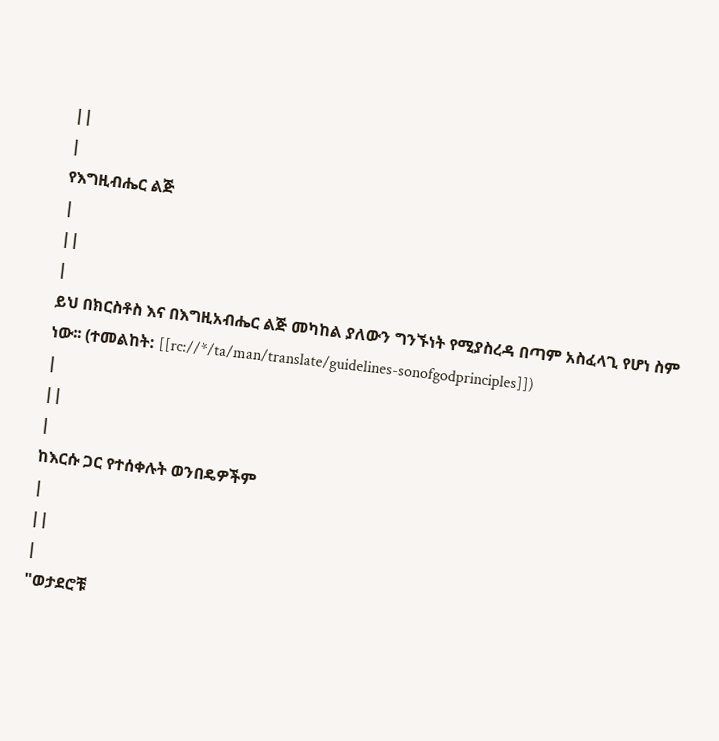||
|
የእግዚብሔር ልጅ
|
||
|
ይህ በክርስቶስ እና በእግዚአብሔር ልጅ መካከል ያለውን ግንኙነት የሚያስረዳ በጣም አስፈላጊ የሆነ ስም ነው፡፡ (ተመልከት: [[rc://*/ta/man/translate/guidelines-sonofgodprinciples]])
|
||
|
ከእርሱ ጋር የተሰቀሉት ወንበዴዎችም
|
||
|
"ወታደሮቹ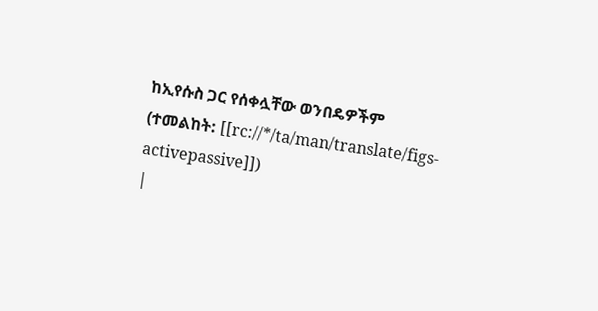ከኢየሱስ ጋር የሰቀሏቸው ወንበዴዎችም (ተመልከት: [[rc://*/ta/man/translate/figs-activepassive]])
|